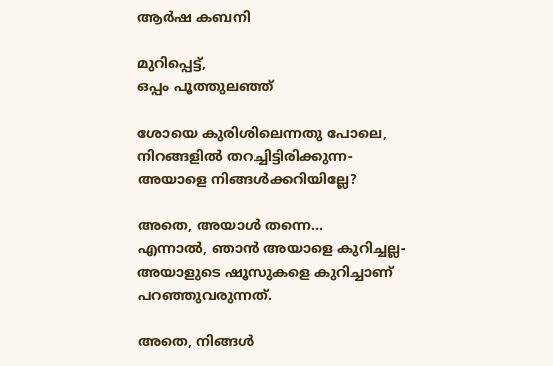ആർഷ കബനി

മുറിപ്പെട്ട്,
ഒപ്പം പൂത്തുലഞ്ഞ്

ശോയെ കുരിശിലെന്നതു പോലെ,
നിറങ്ങളിൽ തറച്ചിട്ടിരിക്കുന്ന-
അയാളെ നിങ്ങൾക്കറിയില്ലേ?

അതെ, അയാൾ തന്നെ...
എന്നാൽ, ഞാൻ അയാളെ കുറിച്ചല്ല-
അയാളുടെ ഷൂസുകളെ കുറിച്ചാണ് പറഞ്ഞുവരുന്നത്.

അതെ, നിങ്ങൾ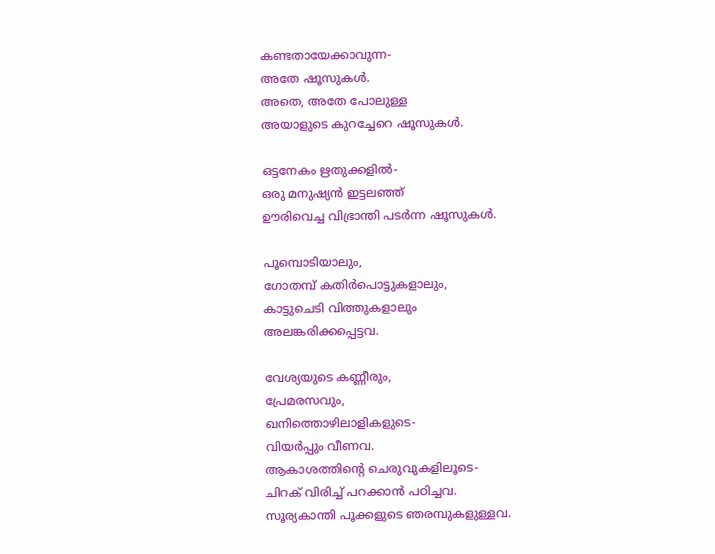കണ്ടതായേക്കാവുന്ന-
അതേ ഷൂസുകൾ.
അതെ, അതേ പോലുള്ള
അയാളുടെ കുറച്ചേറെ ഷൂസുകൾ.

ഒട്ടനേകം ഋതുക്കളിൽ-
ഒരു മനുഷ്യൻ ഇട്ടലഞ്ഞ്
ഊരിവെച്ച വിഭ്രാന്തി പടർന്ന ഷൂസുകൾ.

പൂമ്പൊടിയാലും,
ഗോതമ്പ് കതിർപൊട്ടുകളാലും,
കാട്ടുചെടി വിത്തുകളാലും
അലങ്കരിക്കപ്പെട്ടവ.

വേശ്യയുടെ കണ്ണീരും,
പ്രേമരസവും,
ഖനിത്തൊഴിലാളികളുടെ-
വിയർപ്പും വീണവ.
ആകാശത്തിന്റെ ചെരുവുകളിലൂടെ-
ചിറക് വിരിച്ച് പറക്കാൻ പഠിച്ചവ.
സൂര്യകാന്തി പൂക്കളുടെ ഞരമ്പുകളുള്ളവ.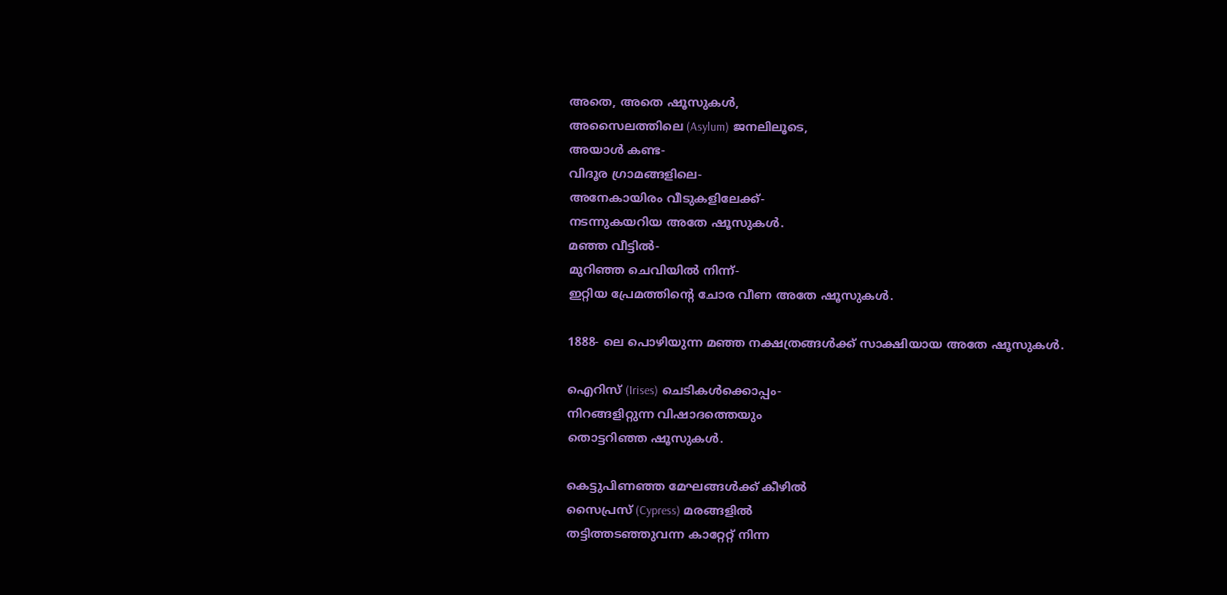അതെ, അതെ ഷൂസുകൾ,
അസൈലത്തിലെ (Asylum) ജനലിലൂടെ,
അയാൾ കണ്ട-
വിദൂര ഗ്രാമങ്ങളിലെ-
അനേകായിരം വീടുകളിലേക്ക്-
നടന്നുകയറിയ അതേ ഷൂസുകൾ.
മഞ്ഞ വീട്ടിൽ-
മുറിഞ്ഞ ചെവിയിൽ നിന്ന്-
ഇറ്റിയ പ്രേമത്തിന്റെ ചോര വീണ അതേ ഷൂസുകൾ.

1888- ലെ പൊഴിയുന്ന മഞ്ഞ നക്ഷത്രങ്ങൾക്ക് സാക്ഷിയായ അതേ ഷൂസുകൾ.

ഐറിസ് (Irises) ചെടികൾക്കൊപ്പം-
നിറങ്ങളിറ്റുന്ന വിഷാദത്തെയും
തൊട്ടറിഞ്ഞ ഷൂസുകൾ.

കെട്ടുപിണഞ്ഞ മേഘങ്ങൾക്ക് കീഴിൽ
സൈപ്രസ് (Cypress) മരങ്ങളിൽ
തട്ടിത്തടഞ്ഞുവന്ന കാറ്റേറ്റ് നിന്ന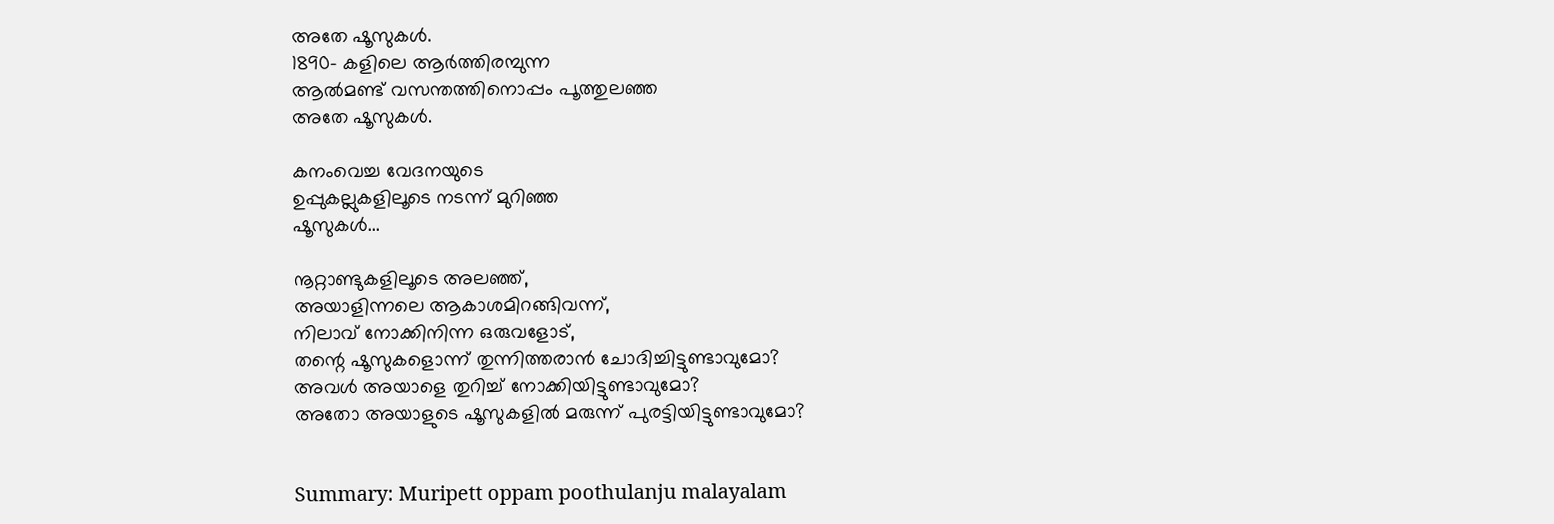അതേ ഷൂസുകൾ.
1890- കളിലെ ആർത്തിരമ്പുന്ന
ആൽമണ്ട് വസന്തത്തിനൊപ്പം പൂത്തുലഞ്ഞ
അതേ ഷൂസുകൾ.

കനംവെച്ച വേദനയുടെ
ഉപ്പുകല്ലുകളിലൂടെ നടന്ന് മുറിഞ്ഞ
ഷൂസുകൾ...

നൂറ്റാണ്ടുകളിലൂടെ അലഞ്ഞ്,
അയാളിന്നലെ ആകാശമിറങ്ങിവന്ന്,
നിലാവ് നോക്കിനിന്ന ഒരുവളോട്,
തന്റെ ഷൂസുകളൊന്ന് തുന്നിത്തരാൻ ചോദിച്ചിട്ടുണ്ടാവുമോ?
അവൾ അയാളെ തുറിച്ച് നോക്കിയിട്ടുണ്ടാവുമോ?
അതോ അയാളുടെ ഷൂസുകളിൽ മരുന്ന് പുരട്ടിയിട്ടുണ്ടാവുമോ?


Summary: Muripett oppam poothulanju malayalam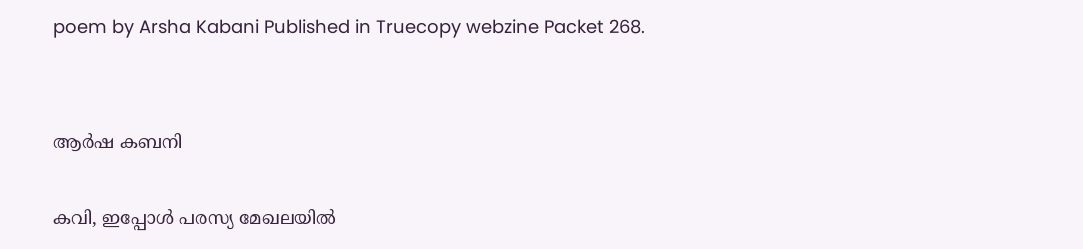poem by Arsha Kabani Published in Truecopy webzine Packet 268.


ആർഷ കബനി

കവി, ഇപ്പോൾ പരസ്യ മേഖലയിൽ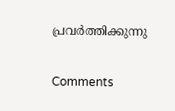പ്രവർത്തിക്കുന്നു

Comments